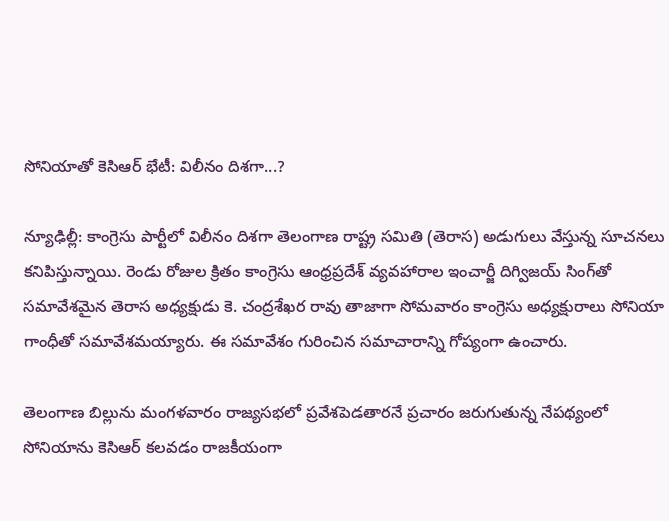సోనియాతో కెసిఆర్ భేటీ: విలీనం దిశగా...?

న్యూఢిల్లీ: కాంగ్రెసు పార్టీలో విలీనం దిశగా తెలంగాణ రాష్ట్ర సమితి (తెరాస) అడుగులు వేస్తున్న సూచనలు కనిపిస్తున్నాయి. రెండు రోజుల క్రితం కాంగ్రెసు ఆంధ్రప్రదేశ్ వ్యవహారాల ఇంచార్జీ దిగ్విజయ్ సింగ్‌తో సమావేశమైన తెరాస అధ్యక్షుడు కె. చంద్రశేఖర రావు తాజాగా సోమవారం కాంగ్రెసు అధ్యక్షురాలు సోనియా గాంధీతో సమావేశమయ్యారు. ఈ సమావేశం గురించిన సమాచారాన్ని గోప్యంగా ఉంచారు.

తెలంగాణ బిల్లును మంగళవారం రాజ్యసభలో ప్రవేశపెడతారనే ప్రచారం జరుగుతున్న నేపథ్యంలో సోనియాను కెసిఆర్ కలవడం రాజకీయంగా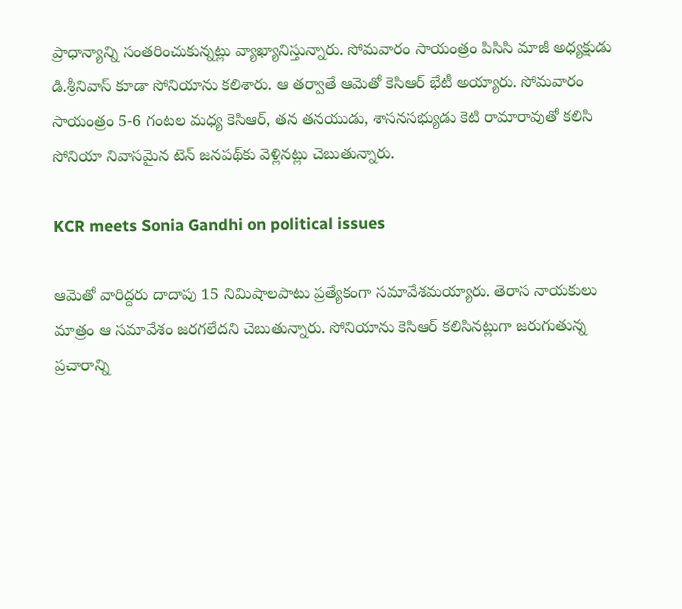ప్రాధాన్యాన్ని సంతరించుకున్నట్లు వ్యాఖ్యానిస్తున్నారు. సోమవారం సాయంత్రం పిసిసి మాజీ అధ్యక్షుడు డి.శ్రీనివాస్ కూడా సోనియాను కలిశారు. ఆ తర్వాతే ఆమెతో కెసిఆర్ భేటీ అయ్యారు. సోమవారం సాయంత్రం 5-6 గంటల మధ్య కెసిఆర్, తన తనయుడు, శాసనసభ్యుడు కెటి రామారావుతో కలిసి సోనియా నివాసమైన టెన్ జనపథ్‌కు వెళ్లినట్లు చెబుతున్నారు.

KCR meets Sonia Gandhi on political issues

ఆమెతో వారిద్దరు దాదాపు 15 నిమిషాలపాటు ప్రత్యేకంగా సమావేశమయ్యారు. తెరాస నాయకులు మాత్రం ఆ సమావేశం జరగలేదని చెబుతున్నారు. సోనియాను కెసిఆర్ కలిసినట్లుగా జరుగుతున్న ప్రచారాన్ని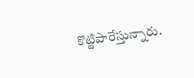కొట్టిపారేస్తున్నారు.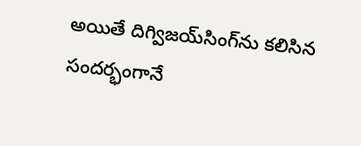అయితే దిగ్విజయ్‌సింగ్‌ను కలిసిన సందర్భంగానే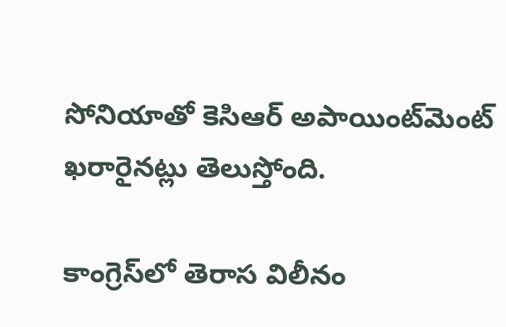సోనియాతో కెసిఆర్ అపాయింట్‌మెంట్ ఖరారైనట్లు తెలుస్తోంది.

కాంగ్రెస్‌లో తెరాస విలీనం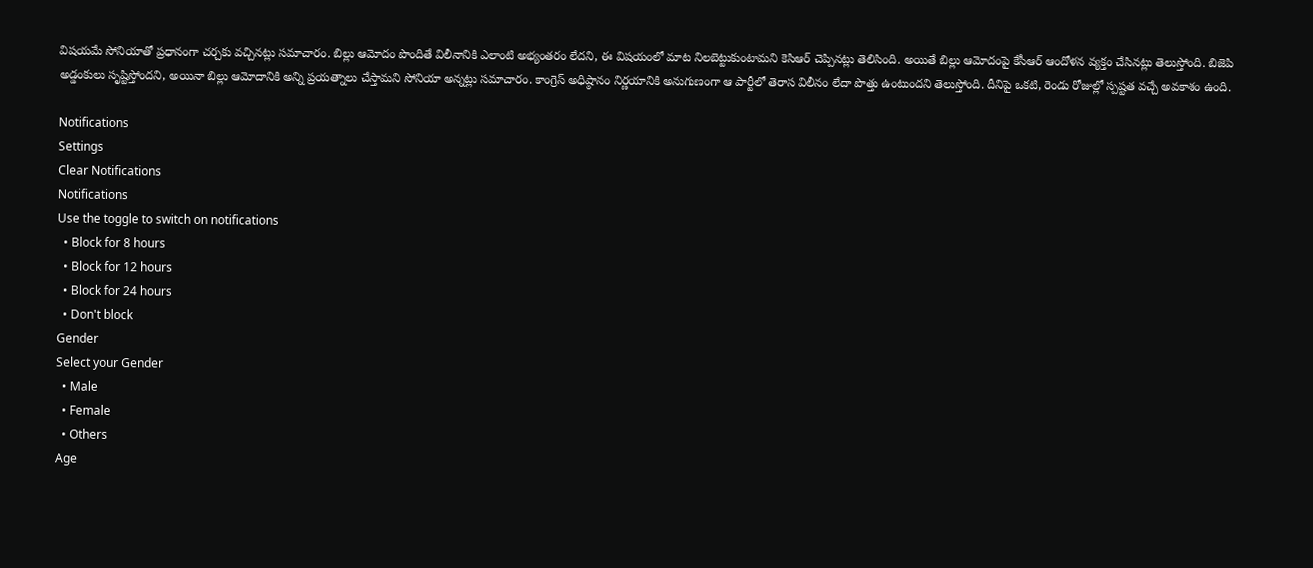విషయమే సోనియాతో ప్రధానంగా చర్చకు వచ్చినట్లు సమాచారం. బిల్లు ఆమోదం పొందితే విలీనానికి ఎలాంటి అభ్యంతరం లేదని, ఈ విషయంలో మాట నిలబెట్టుకుంటామని కెసిఆర్ చెప్పినట్లు తెలిసింది. అయితే బిల్లు ఆమోదంపై కేసీఆర్ ఆందోళన వ్యక్తం చేసినట్లు తెలుస్తోంది. బిజెపి అడ్డంకులు సృష్టిస్తోందని, అయినా బిల్లు ఆమోదానికి అన్ని ప్రయత్నాలు చేస్తామని సోనియా అన్నట్లు సమాచారం. కాంగ్రెస్ అధిష్ఠానం నిర్ణయానికి అనుగుణంగా ఆ పార్టీలో తెరాస విలీనం లేదా పొత్తు ఉంటుందని తెలుస్తోంది. దీనిపై ఒకటి, రెండు రోజుల్లో స్పష్టత వచ్చే అవకాశం ఉంది.

Notifications
Settings
Clear Notifications
Notifications
Use the toggle to switch on notifications
  • Block for 8 hours
  • Block for 12 hours
  • Block for 24 hours
  • Don't block
Gender
Select your Gender
  • Male
  • Female
  • Others
Age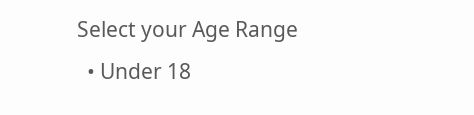Select your Age Range
  • Under 18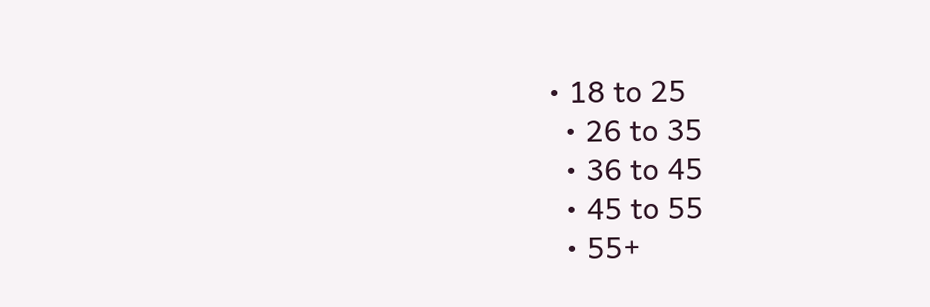• 18 to 25
  • 26 to 35
  • 36 to 45
  • 45 to 55
  • 55+